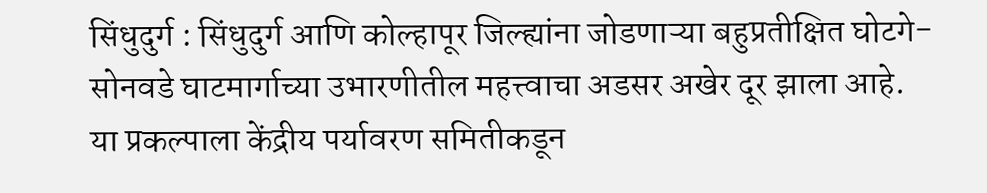सिंधुदुर्ग : सिंधुदुर्ग आणि कोल्हापूर जिल्ह्यांना जोडणाऱ्या बहुप्रतीक्षित घोटगे-सोनवडे घाटमार्गाच्या उभारणीतील महत्त्वाचा अडसर अखेर दूर झाला आहे. या प्रकल्पाला केंद्रीय पर्यावरण समितीकडून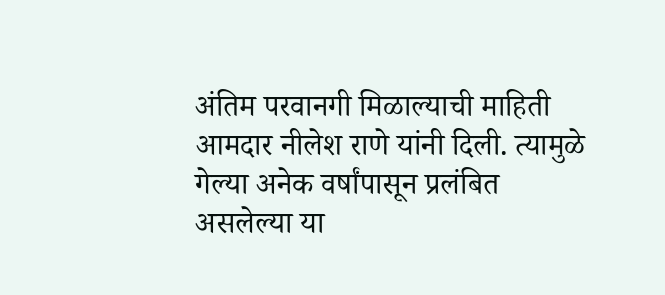अंतिम परवानगी मिळाल्याची माहिती आमदार नीलेश राणे यांनी दिली. त्यामुळे गेल्या अनेक वर्षांपासून प्रलंबित असलेल्या या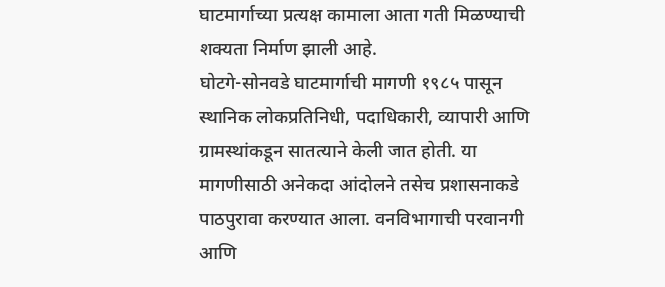घाटमार्गाच्या प्रत्यक्ष कामाला आता गती मिळण्याची शक्यता निर्माण झाली आहे.
घोटगे-सोनवडे घाटमार्गाची मागणी १९८५ पासून स्थानिक लोकप्रतिनिधी, पदाधिकारी, व्यापारी आणि ग्रामस्थांकडून सातत्याने केली जात होती. या मागणीसाठी अनेकदा आंदोलने तसेच प्रशासनाकडे पाठपुरावा करण्यात आला. वनविभागाची परवानगी आणि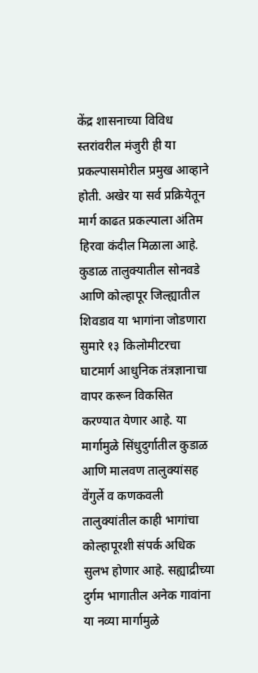केंद्र शासनाच्या विविध स्तरांवरील मंजुरी ही या प्रकल्पासमोरील प्रमुख आव्हाने होती. अखेर या सर्व प्रक्रियेतून मार्ग काढत प्रकल्पाला अंतिम हिरवा कंदील मिळाला आहे.
कुडाळ तालुक्यातील सोनवडे आणि कोल्हापूर जिल्ह्यातील शिवडाव या भागांना जोडणारा सुमारे १३ किलोमीटरचा घाटमार्ग आधुनिक तंत्रज्ञानाचा वापर करून विकसित करण्यात येणार आहे. या मार्गामुळे सिंधुदुर्गातील कुडाळ आणि मालवण तालुक्यांसह वेंगुर्ले व कणकवली तालुक्यांतील काही भागांचा कोल्हापूरशी संपर्क अधिक सुलभ होणार आहे. सह्याद्रीच्या दुर्गम भागातील अनेक गावांना या नव्या मार्गामुळे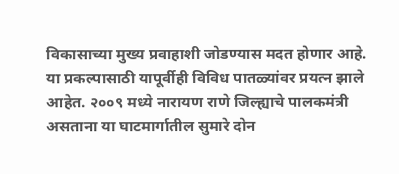विकासाच्या मुख्य प्रवाहाशी जोडण्यास मदत होणार आहे.
या प्रकल्पासाठी यापूर्वीही विविध पातळ्यांवर प्रयत्न झाले आहेत. २००९ मध्ये नारायण राणे जिल्ह्याचे पालकमंत्री असताना या घाटमार्गातील सुमारे दोन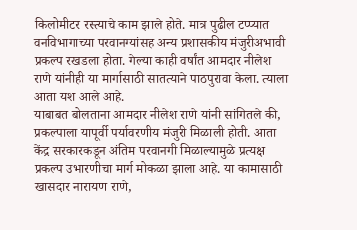किलोमीटर रस्त्याचे काम झाले होते. मात्र पुढील टप्प्यात वनविभागाच्या परवानग्यांसह अन्य प्रशासकीय मंजुरीअभावी प्रकल्प रखडला होता. गेल्या काही वर्षांत आमदार नीलेश राणे यांनीही या मार्गासाठी सातत्याने पाठपुरावा केला. त्याला आता यश आले आहे.
याबाबत बोलताना आमदार नीलेश राणे यांनी सांगितले की, प्रकल्पाला यापूर्वी पर्यावरणीय मंजुरी मिळाली होती. आता केंद्र सरकारकडून अंतिम परवानगी मिळाल्यामुळे प्रत्यक्ष प्रकल्प उभारणीचा मार्ग मोकळा झाला आहे. या कामासाठी खासदार नारायण राणे,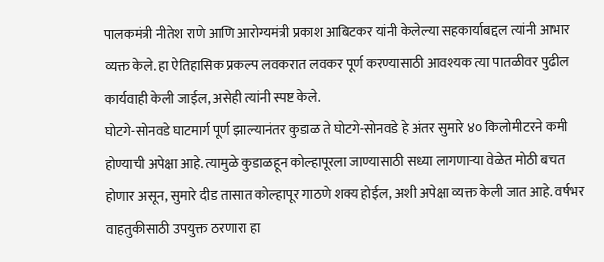पालकमंत्री नीतेश राणे आणि आरोग्यमंत्री प्रकाश आबिटकर यांनी केलेल्या सहकार्याबद्दल त्यांनी आभार व्यक्त केले. हा ऐतिहासिक प्रकल्प लवकरात लवकर पूर्ण करण्यासाठी आवश्यक त्या पातळीवर पुढील कार्यवाही केली जाईल, असेही त्यांनी स्पष्ट केले.
घोटगे-सोनवडे घाटमार्ग पूर्ण झाल्यानंतर कुडाळ ते घोटगे-सोनवडे हे अंतर सुमारे ४० किलोमीटरने कमी होण्याची अपेक्षा आहे. त्यामुळे कुडाळहून कोल्हापूरला जाण्यासाठी सध्या लागणाऱ्या वेळेत मोठी बचत होणार असून, सुमारे दीड तासात कोल्हापूर गाठणे शक्य होईल, अशी अपेक्षा व्यक्त केली जात आहे. वर्षभर वाहतुकीसाठी उपयुक्त ठरणारा हा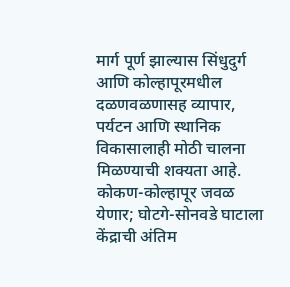मार्ग पूर्ण झाल्यास सिंधुदुर्ग आणि कोल्हापूरमधील दळणवळणासह व्यापार, पर्यटन आणि स्थानिक विकासालाही मोठी चालना मिळण्याची शक्यता आहे.
कोकण-कोल्हापूर जवळ येणार; घोटगे-सोनवडे घाटाला केंद्राची अंतिम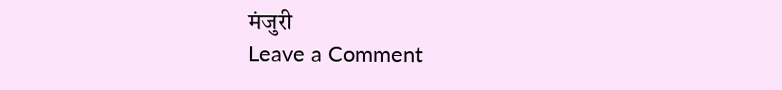मंजुरी
Leave a Comment